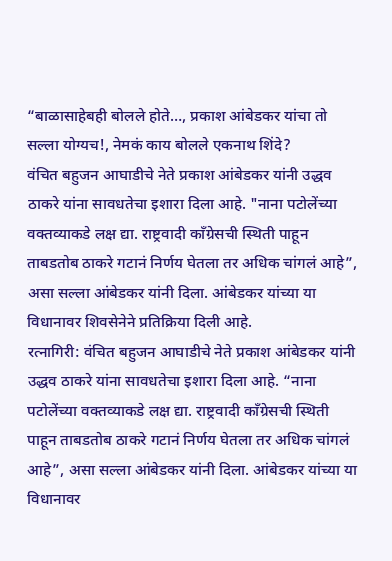“बाळासाहेबही बोलले होते…, प्रकाश आंबेडकर यांचा तो सल्ला योग्यच!, नेमकं काय बोलले एकनाथ शिंदे?
वंचित बहुजन आघाडीचे नेते प्रकाश आंबेडकर यांनी उद्धव ठाकरे यांना सावधतेचा इशारा दिला आहे. "नाना पटोलेंच्या वक्तव्याकडे लक्ष द्या. राष्ट्रवादी काँग्रेसची स्थिती पाहून ताबडतोब ठाकरे गटानं निर्णय घेतला तर अधिक चांगलं आहे”, असा सल्ला आंबेडकर यांनी दिला. आंबेडकर यांच्या या विधानावर शिवसेनेने प्रतिक्रिया दिली आहे.
रत्नागिरी: वंचित बहुजन आघाडीचे नेते प्रकाश आंबेडकर यांनी उद्धव ठाकरे यांना सावधतेचा इशारा दिला आहे. “नाना पटोलेंच्या वक्तव्याकडे लक्ष द्या. राष्ट्रवादी काँग्रेसची स्थिती पाहून ताबडतोब ठाकरे गटानं निर्णय घेतला तर अधिक चांगलं आहे”, असा सल्ला आंबेडकर यांनी दिला. आंबेडकर यांच्या या विधानावर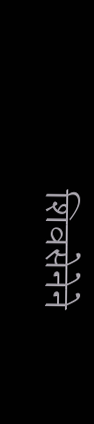शिवसेनेने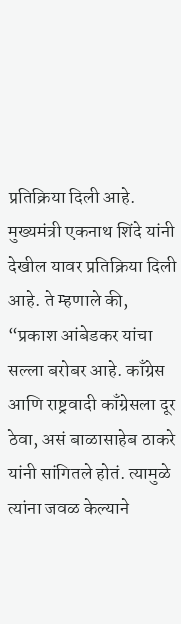प्रतिक्रिया दिली आहे. मुख्यमंत्री एकनाथ शिंदे यांनी देखील यावर प्रतिक्रिया दिली आहे. ते म्हणाले की, “प्रकाश आंबेडकर यांचा सल्ला बरोबर आहे. काँग्रेस आणि राष्ट्रवादी काँग्रेसला दूर ठेवा, असं बाळासाहेब ठाकरे यांनी सांगितले होतं. त्यामुळे त्यांना जवळ केल्याने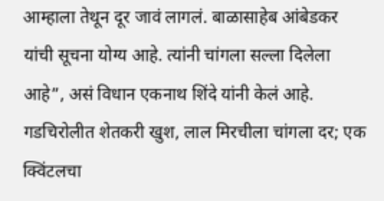आम्हाला तेथून दूर जावं लागलं. बाळासाहेब आंबेडकर यांची सूचना योग्य आहे. त्यांनी चांगला सल्ला दिलेला आहे”, असं विधान एकनाथ शिंदे यांनी केलं आहे.
गडचिरोलीत शेतकरी खुश, लाल मिरचीला चांगला दर; एक क्विंटलचा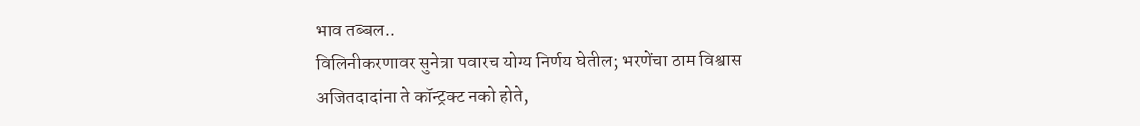भाव तब्बल..
विलिनीकरणावर सुनेत्रा पवारच योग्य निर्णय घेतील; भरणेंचा ठाम विश्वास
अजितदादांना ते कॉन्ट्रक्ट नको होते,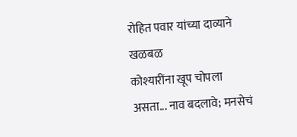रोहित पवार यांच्या दाव्याने खळबळ
कोश्यारींना खूप चोपला असता... नाव बदलावे; मनसेचं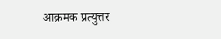आक्रमक प्रत्युत्तर